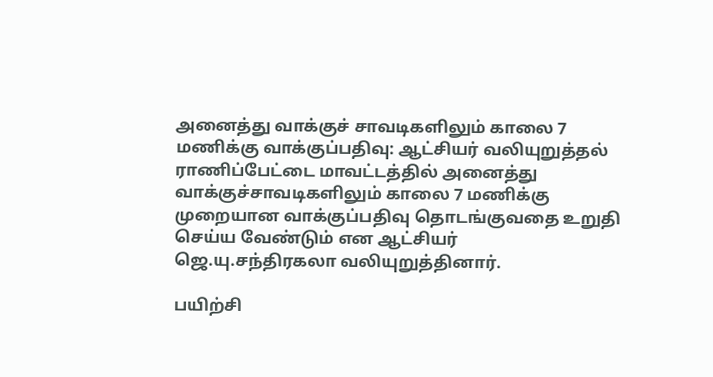அனைத்து வாக்குச் சாவடிகளிலும் காலை 7 மணிக்கு வாக்குப்பதிவு: ஆட்சியர் வலியுறுத்தல்
ராணிப்பேட்டை மாவட்டத்தில் அனைத்து வாக்குச்சாவடிகளிலும் காலை 7 மணிக்கு முறையான வாக்குப்பதிவு தொடங்குவதை உறுதி செய்ய வேண்டும் என ஆட்சியர் ஜெ.யு.சந்திரகலா வலியுறுத்தினார்.

பயிற்சி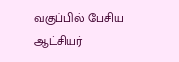வகுப்பில் பேசிய ஆட்சியர்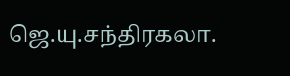ஜெ.யு.சந்திரகலா.